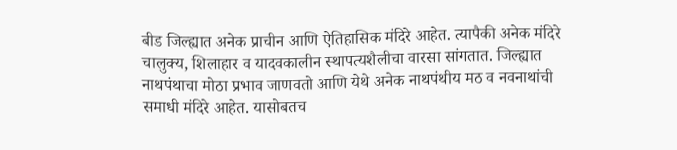बीड जिल्ह्यात अनेक प्राचीन आणि ऐतिहासिक मंदिरे आहेत. त्यापैकी अनेक मंदिरे चालुक्य, शिलाहार व यादवकालीन स्थापत्यशैलीचा वारसा सांगतात. जिल्ह्यात नाथपंथाचा मोठा प्रभाव जाणवतो आणि येथे अनेक नाथपंथीय मठ व नवनाथांची समाधी मंदिरे आहेत. यासोबतच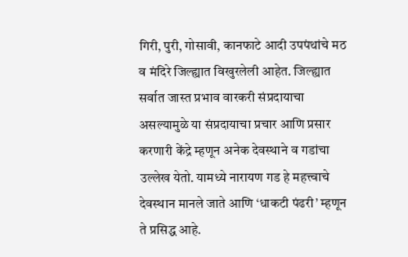गिरी, पुरी, गोसावी, कानफाटे आदी उपपंथांचे मठ व मंदिरे जिल्ह्यात विखुरलेली आहेत. जिल्ह्यात सर्वात जास्त प्रभाव वारकरी संप्रदायाचा असल्यामुळे या संप्रदायाचा प्रचार आणि प्रसार करणारी केंद्रे म्हणून अनेक देवस्थाने व गडांचा उल्लेख येतो. यामध्ये नारायण गड हे महत्त्वाचे देवस्थान मानले जाते आणि ‘धाकटी पंढरी’ म्हणून ते प्रसिद्ध आहे.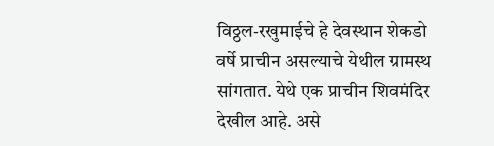विठ्ठल-रखुमाईचे हे देवस्थान शेकडो वर्षे प्राचीन असल्याचे येथील ग्रामस्थ सांगतात. येथे एक प्राचीन शिवमंदिर देखील आहे. असे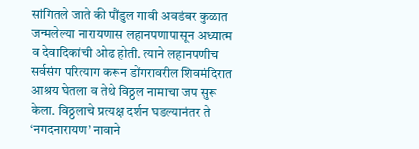सांगितले जाते की पौंडुल गावी अवडंबर कुळात जन्मलेल्या नारायणास लहानपणापासून अध्यात्म व देवादिकांची ओढ होती. त्याने लहानपणीच सर्वसंग परित्याग करून डोंगरावरील शिवमंदिरात आश्रय घेतला व तेथे विठ्ठल नामाचा जप सुरू केला. विठ्ठलाचे प्रत्यक्ष दर्शन घडल्यानंतर ते ‘नगदनारायण’ नावाने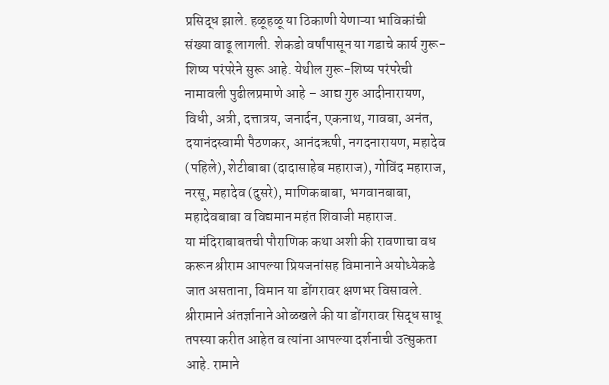प्रसिद्ध झाले. हळूहळू या ठिकाणी येणाऱ्या भाविकांची संख्या वाढू लागली. शेकडो वर्षांपासून या गडाचे कार्य गुरू-शिष्य परंपरेने सुरू आहे. येथील गुरू-शिष्य परंपरेची नामावली पुढीलप्रमाणे आहे – आद्य गुरु आदीनारायण, विधी, अत्री, दत्तात्रय, जनार्दन, एकनाथ, गावबा, अनंत, दयानंदस्वामी पैठणकर, आनंदऋषी, नगदनारायण, महादेव (पहिले), शेटीबाबा (दादासाहेब महाराज), गोविंद महाराज, नरसू, महादेव (दुसरे), माणिकबाबा, भगवानबाबा, महादेवबाबा व विद्यमान महंत शिवाजी महाराज.
या मंदिराबाबतची पौराणिक कथा अशी की रावणाचा वध करून श्रीराम आपल्या प्रियजनांसह विमानाने अयोध्येकडे जात असताना, विमान या डोंगरावर क्षणभर विसावले. श्रीरामाने अंतर्ज्ञानाने ओळखले की या डोंगरावर सिद्ध साधू तपस्या करीत आहेत व त्यांना आपल्या दर्शनाची उत्सुकता आहे. रामाने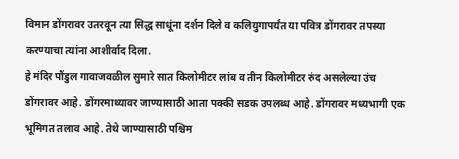विमान डोंगरावर उतरवून त्या सिद्ध साधूंना दर्शन दिले व कलियुगापर्यंत या पवित्र डोंगरावर तपस्या करण्याचा त्यांना आशीर्वाद दिला.
हे मंदिर पौंडुल गावाजवळील सुमारे सात किलोमीटर लांब व तीन किलोमीटर रुंद असलेल्या उंच डोंगरावर आहे. डोंगरमाथ्यावर जाण्यासाठी आता पक्की सडक उपलब्ध आहे. डोंगरावर मध्यभागी एक भूमिगत तलाव आहे. तेथे जाण्यासाठी पश्चिम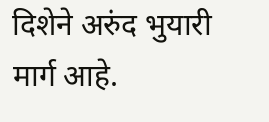दिशेने अरुंद भुयारी मार्ग आहे.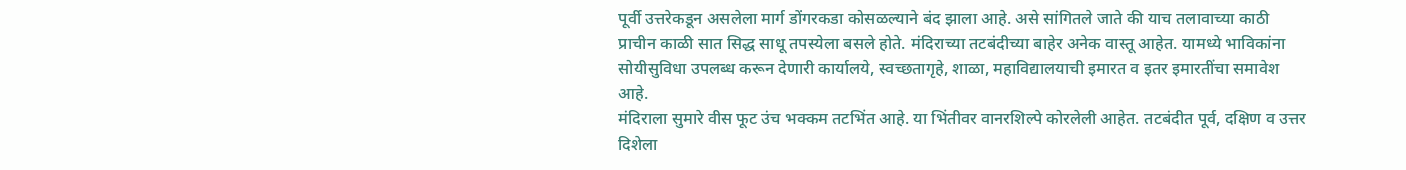पूर्वी उत्तरेकडून असलेला मार्ग डोंगरकडा कोसळल्याने बंद झाला आहे. असे सांगितले जाते की याच तलावाच्या काठी प्राचीन काळी सात सिद्ध साधू तपस्येला बसले होते. मंदिराच्या तटबंदीच्या बाहेर अनेक वास्तू आहेत. यामध्ये भाविकांना सोयीसुविधा उपलब्ध करून देणारी कार्यालये, स्वच्छतागृहे, शाळा, महाविद्यालयाची इमारत व इतर इमारतींचा समावेश आहे.
मंदिराला सुमारे वीस फूट उंच भक्कम तटभिंत आहे. या भिंतीवर वानरशिल्पे कोरलेली आहेत. तटबंदीत पूर्व, दक्षिण व उत्तर दिशेला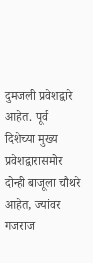दुमजली प्रवेशद्वारे आहेत. पूर्व दिशेच्या मुख्य प्रवेशद्वारासमोर दोन्ही बाजूला चौथरे आहेत, ज्यांवर गजराज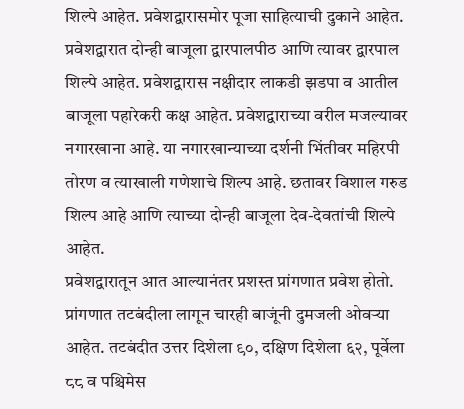शिल्पे आहेत. प्रवेशद्वारासमोर पूजा साहित्याची दुकाने आहेत. प्रवेशद्वारात दोन्ही बाजूला द्वारपालपीठ आणि त्यावर द्वारपाल शिल्पे आहेत. प्रवेशद्वारास नक्षीदार लाकडी झडपा व आतील बाजूला पहारेकरी कक्ष आहेत. प्रवेशद्वाराच्या वरील मजल्यावर नगारखाना आहे. या नगारखान्याच्या दर्शनी भिंतीवर महिरपी तोरण व त्याखाली गणेशाचे शिल्प आहे. छतावर विशाल गरुड शिल्प आहे आणि त्याच्या दोन्ही बाजूला देव-देवतांची शिल्पे आहेत.
प्रवेशद्वारातून आत आल्यानंतर प्रशस्त प्रांगणात प्रवेश होतो. प्रांगणात तटबंदीला लागून चारही बाजूंनी दुमजली ओवऱ्या आहेत. तटबंदीत उत्तर दिशेला ९०, दक्षिण दिशेला ६२, पूर्वेला ८८ व पश्चिमेस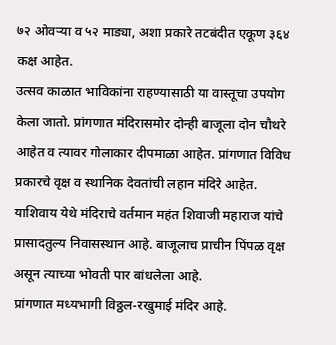७२ ओवऱ्या व ५२ माड्या, अशा प्रकारे तटबंदीत एकूण ३६४ कक्ष आहेत.
उत्सव काळात भाविकांना राहण्यासाठी या वास्तूचा उपयोग केला जातो. प्रांगणात मंदिरासमोर दोन्ही बाजूला दोन चौथरे आहेत व त्यावर गोलाकार दीपमाळा आहेत. प्रांगणात विविध प्रकारचे वृक्ष व स्थानिक देवतांची लहान मंदिरे आहेत. याशिवाय येथे मंदिराचे वर्तमान महंत शिवाजी महाराज यांचे प्रासादतुल्य निवासस्थान आहे. बाजूलाच प्राचीन पिंपळ वृक्ष असून त्याच्या भोवती पार बांधलेला आहे.
प्रांगणात मध्यभागी विठ्ठल-रखुमाई मंदिर आहे.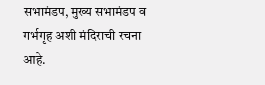सभामंडप, मुख्य सभामंडप व गर्भगृह अशी मंदिराची रचना आहे.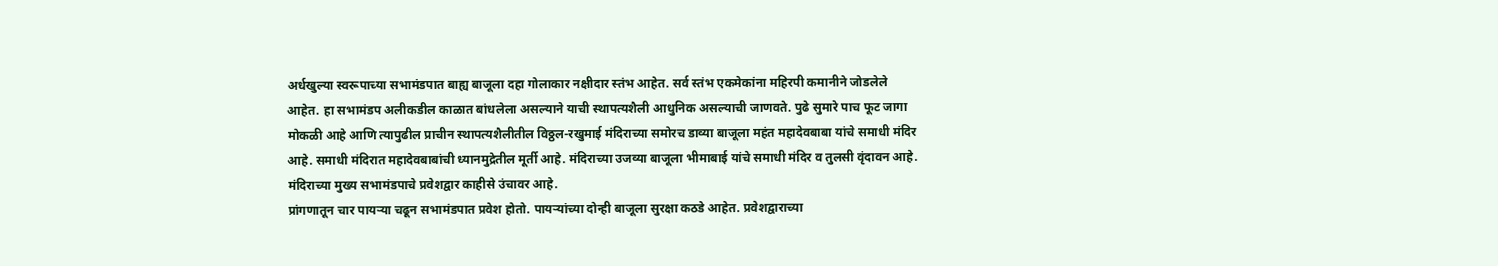अर्धखुल्या स्वरूपाच्या सभामंडपात बाह्य बाजूला दहा गोलाकार नक्षीदार स्तंभ आहेत. सर्व स्तंभ एकमेकांना महिरपी कमानीने जोडलेले आहेत. हा सभामंडप अलीकडील काळात बांधलेला असल्याने याची स्थापत्यशैली आधुनिक असल्याची जाणवते. पुढे सुमारे पाच फूट जागा मोकळी आहे आणि त्यापुढील प्राचीन स्थापत्यशैलीतील विठ्ठल-रखुमाई मंदिराच्या समोरच डाव्या बाजूला महंत महादेवबाबा यांचे समाधी मंदिर आहे. समाधी मंदिरात महादेवबाबांची ध्यानमुद्रेतील मूर्ती आहे. मंदिराच्या उजव्या बाजूला भीमाबाई यांचे समाधी मंदिर व तुलसी वृंदावन आहे. मंदिराच्या मुख्य सभामंडपाचे प्रवेशद्वार काहीसे उंचावर आहे.
प्रांगणातून चार पायऱ्या चढून सभामंडपात प्रवेश होतो. पायऱ्यांच्या दोन्ही बाजूला सुरक्षा कठडे आहेत. प्रवेशद्वाराच्या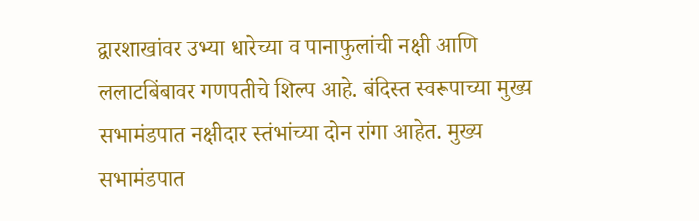द्वारशाखांवर उभ्या धारेच्या व पानाफुलांची नक्षी आणि ललाटबिंबावर गणपतीचे शिल्प आहे. बंदिस्त स्वरूपाच्या मुख्य सभामंडपात नक्षीदार स्तंभांच्या दोन रांगा आहेत. मुख्य सभामंडपात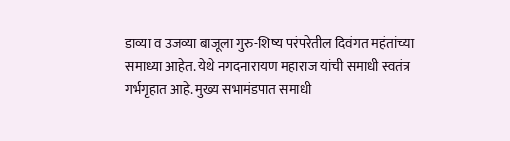डाव्या व उजव्या बाजूला गुरु-शिष्य परंपरेतील दिवंगत महंतांच्या समाध्या आहेत. येथे नगदनारायण महाराज यांची समाधी स्वतंत्र गर्भगृहात आहे. मुख्य सभामंडपात समाधी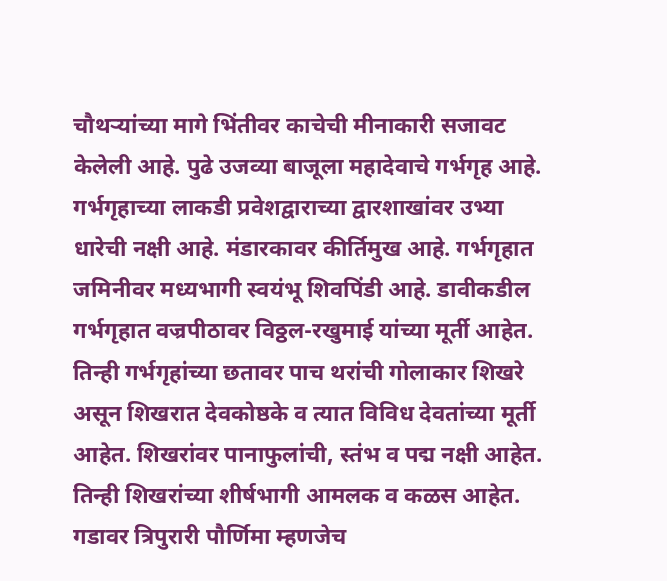चौथऱ्यांच्या मागे भिंतीवर काचेची मीनाकारी सजावट केलेली आहे. पुढे उजव्या बाजूला महादेवाचे गर्भगृह आहे. गर्भगृहाच्या लाकडी प्रवेशद्वाराच्या द्वारशाखांवर उभ्या धारेची नक्षी आहे. मंडारकावर कीर्तिमुख आहे. गर्भगृहात जमिनीवर मध्यभागी स्वयंभू शिवपिंडी आहे. डावीकडील गर्भगृहात वज्रपीठावर विठ्ठल-रखुमाई यांच्या मूर्ती आहेत. तिन्ही गर्भगृहांच्या छतावर पाच थरांची गोलाकार शिखरे असून शिखरात देवकोष्ठके व त्यात विविध देवतांच्या मूर्ती आहेत. शिखरांवर पानाफुलांची, स्तंभ व पद्म नक्षी आहेत. तिन्ही शिखरांच्या शीर्षभागी आमलक व कळस आहेत.
गडावर त्रिपुरारी पौर्णिमा म्हणजेच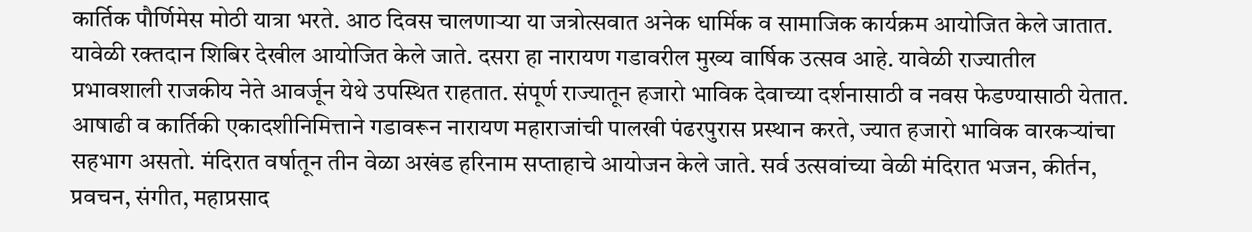कार्तिक पौर्णिमेस मोठी यात्रा भरते. आठ दिवस चालणाऱ्या या जत्रोत्सवात अनेक धार्मिक व सामाजिक कार्यक्रम आयोजित केले जातात. यावेळी रक्तदान शिबिर देखील आयोजित केले जाते. दसरा हा नारायण गडावरील मुख्य वार्षिक उत्सव आहे. यावेळी राज्यातील प्रभावशाली राजकीय नेते आवर्जून येथे उपस्थित राहतात. संपूर्ण राज्यातून हजारो भाविक देवाच्या दर्शनासाठी व नवस फेडण्यासाठी येतात. आषाढी व कार्तिकी एकादशीनिमित्ताने गडावरून नारायण महाराजांची पालखी पंढरपुरास प्रस्थान करते, ज्यात हजारो भाविक वारकऱ्यांचा सहभाग असतो. मंदिरात वर्षातून तीन वेळा अखंड हरिनाम सप्ताहाचे आयोजन केले जाते. सर्व उत्सवांच्या वेळी मंदिरात भजन, कीर्तन, प्रवचन, संगीत, महाप्रसाद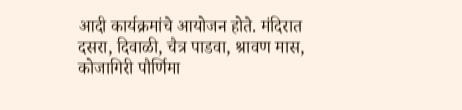आदी कार्यक्रमांचे आयोजन होते. मंदिरात दसरा, दिवाळी, चैत्र पाडवा, श्रावण मास, कोजागिरी पौर्णिमा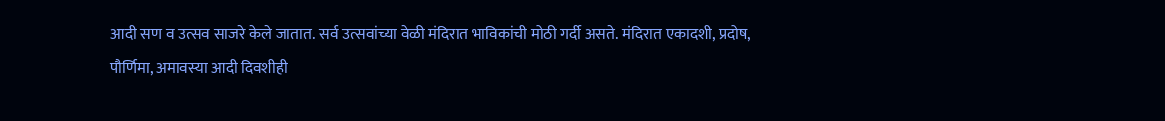आदी सण व उत्सव साजरे केले जातात. सर्व उत्सवांच्या वेळी मंदिरात भाविकांची मोठी गर्दी असते. मंदिरात एकादशी, प्रदोष, पौर्णिमा, अमावस्या आदी दिवशीही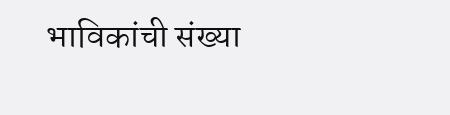भाविकांची संख्या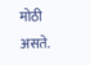मोठी असते.